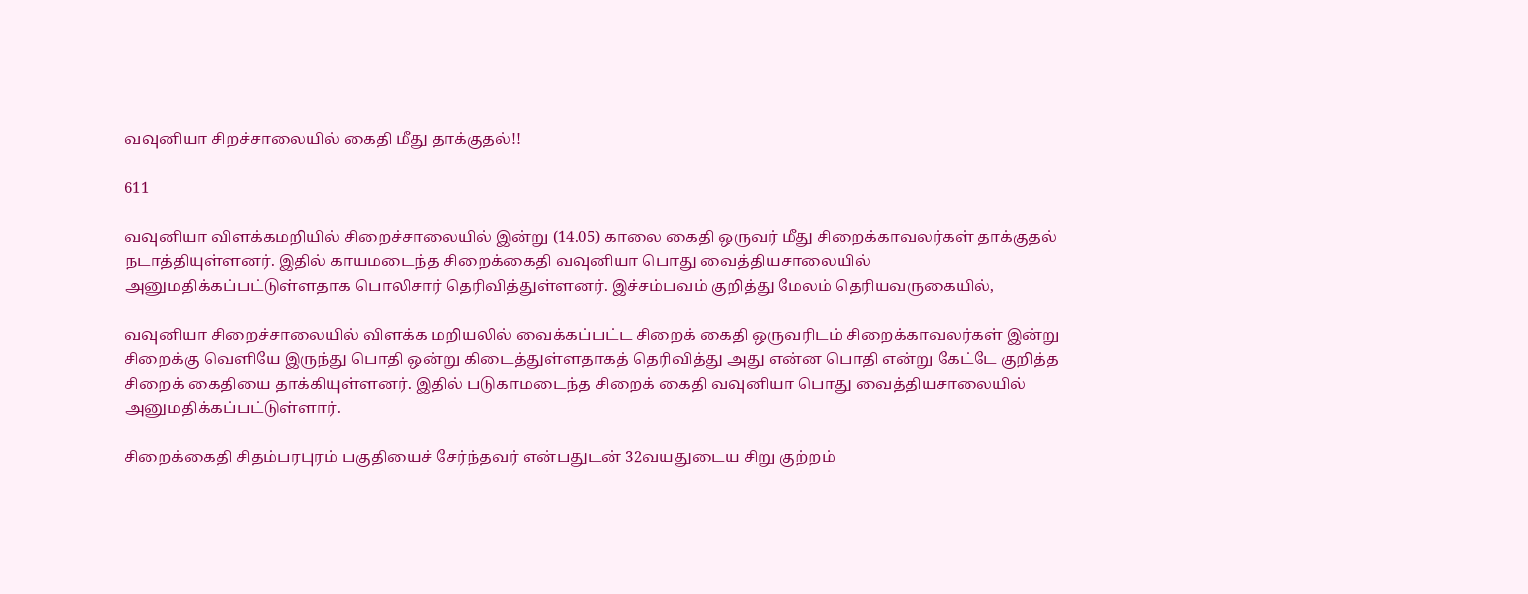வவுனியா சிறச்சாலையில் கைதி மீது தாக்குதல்!!

611

வவுனியா விளக்கமறியில் சிறைச்சாலையில் இன்று (14.05) காலை கைதி ஒருவர் மீது சிறைக்காவலர்கள் தாக்குதல் நடாத்தியுள்ளனர். இதில் காயமடைந்த சிறைக்கைதி வவுனியா பொது வைத்தியசாலையில் அனுமதிக்கப்பட்டுள்ளதாக பொலிசார் தெரிவித்துள்ளனர். இச்சம்பவம் குறித்து மேலம் தெரியவருகையில்,

வவுனியா சிறைச்சாலையில் விளக்க மறியலில் வைக்கப்பட்ட சிறைக் கைதி ஒருவரிடம் சிறைக்காவலர்கள் இன்று சிறைக்கு வெளியே இருந்து பொதி ஒன்று கிடைத்துள்ளதாகத் தெரிவித்து அது என்ன பொதி என்று கேட்டே குறித்த சிறைக் கைதியை தாக்கியுள்ளனர். இதில் படுகாமடைந்த சிறைக் கைதி வவுனியா பொது வைத்தியசாலையில் அனுமதிக்கப்பட்டுள்ளார்.

சிறைக்கைதி சிதம்பரபுரம் பகுதியைச் சேர்ந்தவர் என்பதுடன் 32வயதுடைய சிறு குற்றம்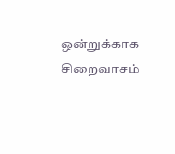ஒன்றுக்காக சிறைவாசம்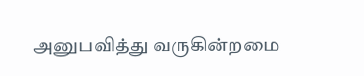அனுபவித்து வருகின்றமை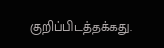குறிப்பிடத்தக்கது.